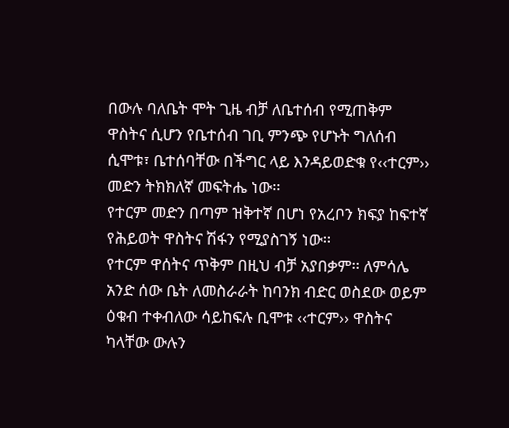በውሉ ባለቤት ሞት ጊዜ ብቻ ለቤተሰብ የሚጠቅም ዋስትና ሲሆን የቤተሰብ ገቢ ምንጭ የሆኑት ግለሰብ ሲሞቱ፣ ቤተሰባቸው በችግር ላይ እንዳይወድቁ የ‹‹ተርም›› መድን ትክክለኛ መፍትሔ ነው፡፡
የተርም መድን በጣም ዝቅተኛ በሆነ የአረቦን ክፍያ ከፍተኛ የሕይወት ዋስትና ሽፋን የሚያስገኝ ነው፡፡
የተርም ዋሰትና ጥቅም በዚህ ብቻ አያበቃም፡፡ ለምሳሌ አንድ ሰው ቤት ለመስራራት ከባንክ ብድር ወስደው ወይም ዕቁብ ተቀብለው ሳይከፍሉ ቢሞቱ ‹‹ተርም›› ዋስትና ካላቸው ውሉን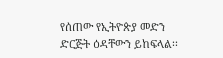የሰጠው የኢትዮጵያ መድን ድርጅት ዕዳቸውን ይከፍላል፡፡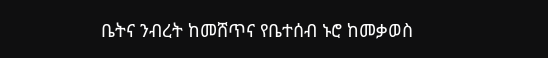ቤትና ንብረት ከመሸጥና የቤተሰብ ኑሮ ከመቃወስ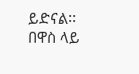ይድናል፡፡ በዋስ ላይ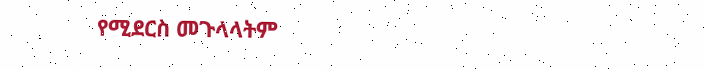የሚደርስ መጉላላትም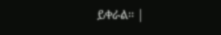ይቀራል፡፡ |